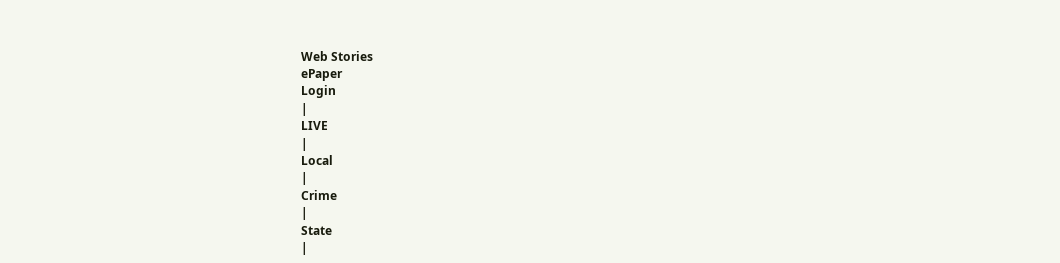Web Stories
ePaper
Login
|
LIVE
|
Local
|
Crime
|
State
|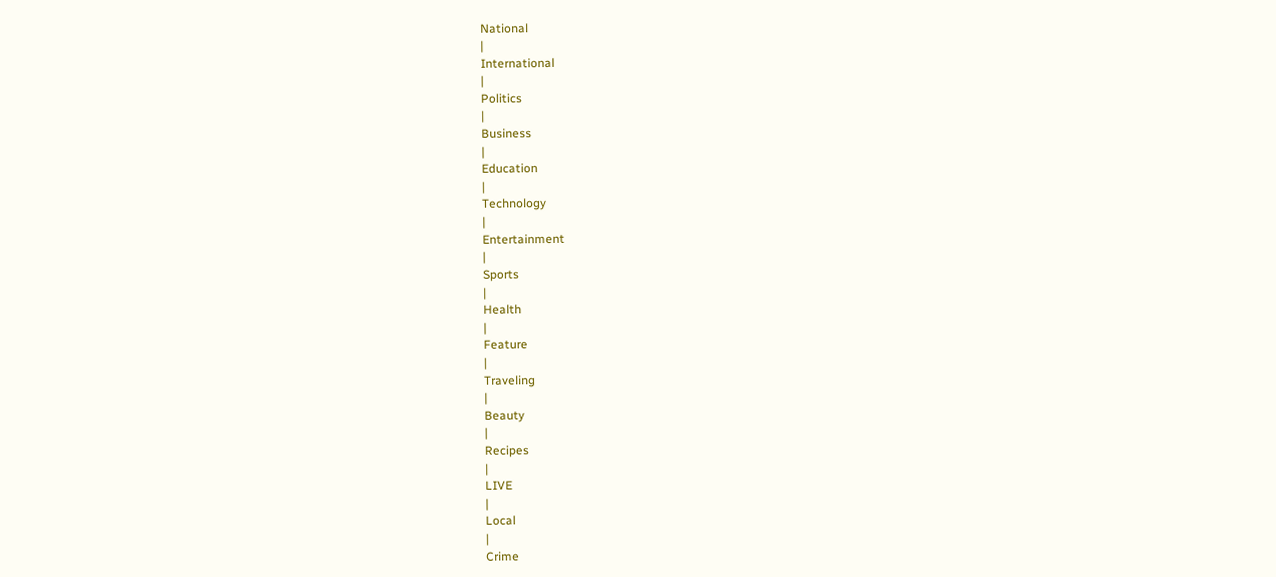National
|
International
|
Politics
|
Business
|
Education
|
Technology
|
Entertainment
|
Sports
|
Health
|
Feature
|
Traveling
|
Beauty
|
Recipes
|
LIVE
|
Local
|
Crime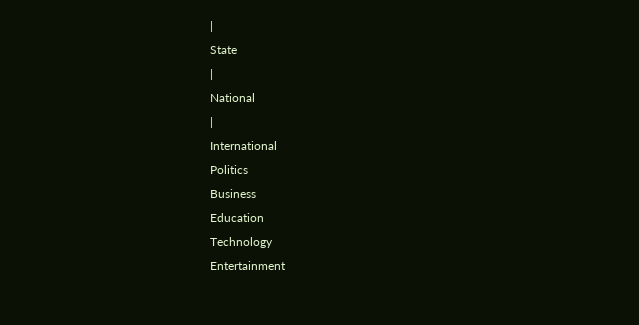|
State
|
National
|
International
Politics
Business
Education
Technology
Entertainment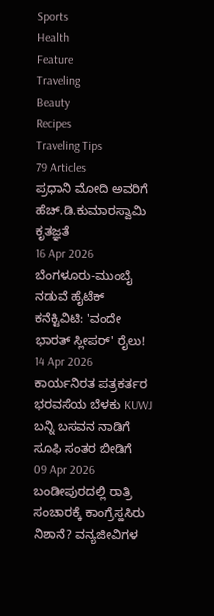Sports
Health
Feature
Traveling
Beauty
Recipes
Traveling Tips
79 Articles
ಪ್ರಧಾನಿ ಮೋದಿ ಅವರಿಗೆ ಹೆಚ್.ಡಿ.ಕುಮಾರಸ್ವಾಮಿ ಕೃತಜ್ಞತೆ
16 Apr 2026
ಬೆಂಗಳೂರು-ಮುಂಬೈ ನಡುವೆ ಹೈಟೆಕ್ ಕನೆಕ್ಟಿವಿಟಿ: 'ವಂದೇ ಭಾರತ್ ಸ್ಲೀಪರ್' ರೈಲು!
14 Apr 2026
ಕಾರ್ಯನಿರತ ಪತ್ರಕರ್ತರ ಭರವಸೆಯ ಬೆಳಕು KUWJ ಬನ್ನಿ ಬಸವನ ನಾಡಿಗೆ ಸೂಫಿ ಸಂತರ ಬೀಡಿಗೆ
09 Apr 2026
ಬಂಡೀಪುರದಲ್ಲಿ ರಾತ್ರಿ ಸಂಚಾರಕ್ಕೆ ಕಾಂಗ್ರೆಸ್ಹಸಿರು ನಿಶಾನೆ? ವನ್ಯಜೀವಿಗಳ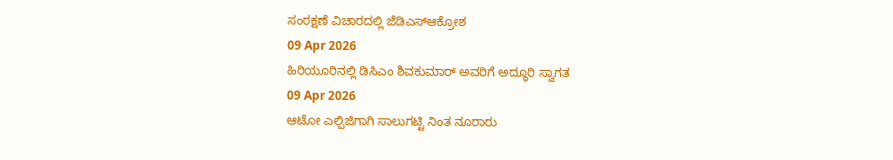ಸಂರಕ್ಷಣೆ ವಿಚಾರದಲ್ಲಿ ಜೆಡಿಎಸ್ಆಕ್ರೋಶ
09 Apr 2026
ಹಿರಿಯೂರಿನಲ್ಲಿ ಡಿಸಿಎಂ ಶಿವಕುಮಾರ್ ಅವರಿಗೆ ಅದ್ಧೂರಿ ಸ್ವಾಗತ
09 Apr 2026
ಆಟೋ ಎಲ್ಪಿಜಿಗಾಗಿ ಸಾಲುಗಟ್ಟಿ ನಿಂತ ನೂರಾರು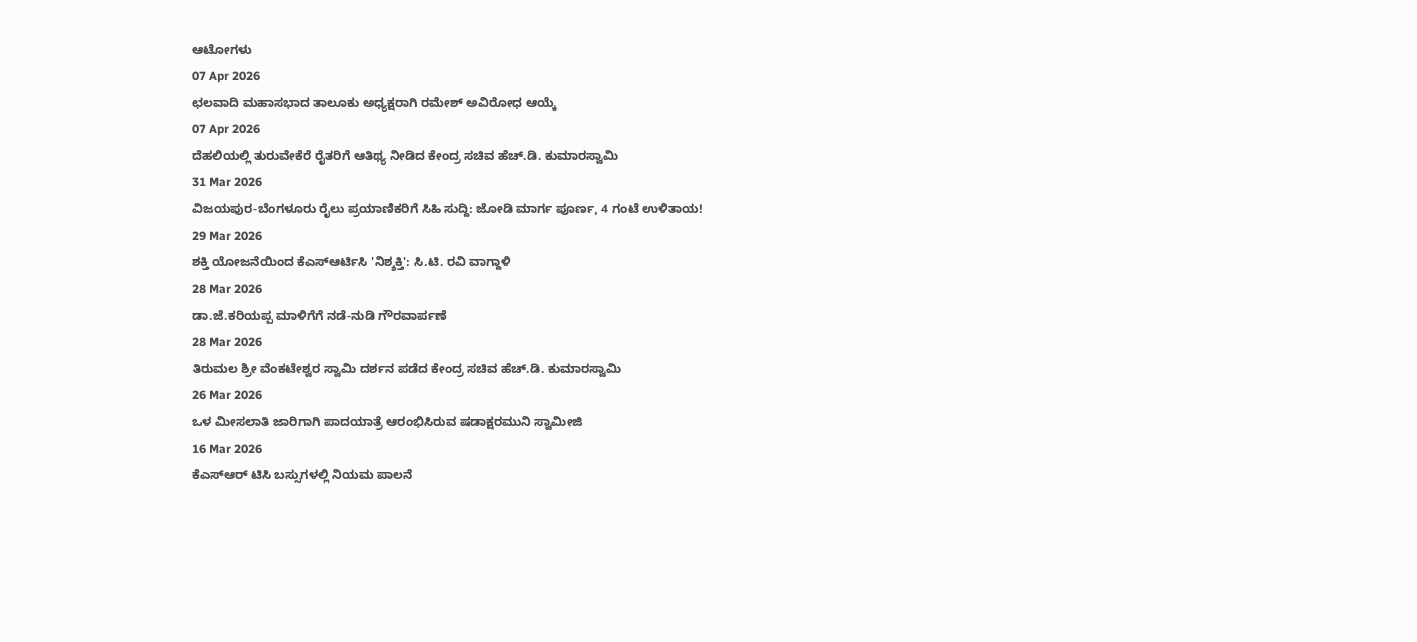ಆಟೋಗಳು
07 Apr 2026
ಛಲವಾದಿ ಮಹಾಸಭಾದ ತಾಲೂಕು ಅಧ್ಯಕ್ಷರಾಗಿ ರಮೇಶ್ ಅವಿರೋಧ ಆಯ್ಕೆ
07 Apr 2026
ದೆಹಲಿಯಲ್ಲಿ ತುರುವೇಕೆರೆ ರೈತರಿಗೆ ಆತಿಥ್ಯ ನೀಡಿದ ಕೇಂದ್ರ ಸಚಿವ ಹೆಚ್.ಡಿ. ಕುಮಾರಸ್ವಾಮಿ
31 Mar 2026
ವಿಜಯಪುರ-ಬೆಂಗಳೂರು ರೈಲು ಪ್ರಯಾಣಿಕರಿಗೆ ಸಿಹಿ ಸುದ್ದಿ: ಜೋಡಿ ಮಾರ್ಗ ಪೂರ್ಣ, 4 ಗಂಟೆ ಉಳಿತಾಯ!
29 Mar 2026
ಶಕ್ತಿ ಯೋಜನೆಯಿಂದ ಕೆಎಸ್ಆರ್ಟಿಸಿ 'ನಿಶ್ಶಕ್ತಿ': ಸಿ.ಟಿ. ರವಿ ವಾಗ್ದಾಳಿ
28 Mar 2026
ಡಾ.ಜೆ.ಕರಿಯಪ್ಪ ಮಾಳಿಗೆಗೆ ನಡೆ-ನುಡಿ ಗೌರವಾರ್ಪಣೆ
28 Mar 2026
ತಿರುಮಲ ಶ್ರೀ ವೆಂಕಟೇಶ್ವರ ಸ್ವಾಮಿ ದರ್ಶನ ಪಡೆದ ಕೇಂದ್ರ ಸಚಿವ ಹೆಚ್.ಡಿ. ಕುಮಾರಸ್ವಾಮಿ
26 Mar 2026
ಒಳ ಮೀಸಲಾತಿ ಜಾರಿಗಾಗಿ ಪಾದಯಾತ್ರೆ ಆರಂಭಿಸಿರುವ ಷಡಾಕ್ಷರಮುನಿ ಸ್ವಾಮೀಜಿ
16 Mar 2026
ಕೆಎಸ್ಆರ್ ಟಿಸಿ ಬಸ್ಸುಗಳಲ್ಲಿ ನಿಯಮ ಪಾಲನೆ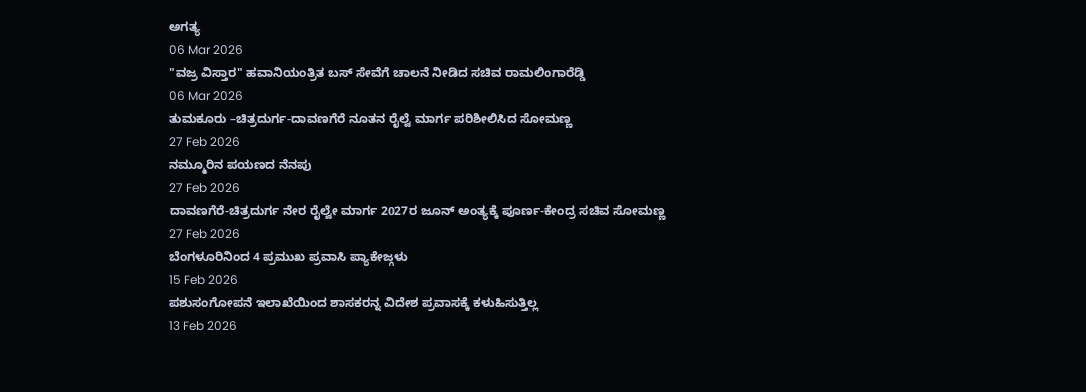ಅಗತ್ಯ
06 Mar 2026
"ವಜ್ರ ವಿಸ್ತಾರ" ಹವಾನಿಯಂತ್ರಿತ ಬಸ್ ಸೇವೆಗೆ ಚಾಲನೆ ನೀಡಿದ ಸಚಿವ ರಾಮಲಿಂಗಾರೆಡ್ಡಿ
06 Mar 2026
ತುಮಕೂರು –ಚಿತ್ರದುರ್ಗ-ದಾವಣಗೆರೆ ನೂತನ ರೈಲ್ವೆ ಮಾರ್ಗ ಪರಿಶೀಲಿಸಿದ ಸೋಮಣ್ಣ
27 Feb 2026
ನಮ್ಮೂರಿನ ಪಯಣದ ನೆನಪು
27 Feb 2026
ದಾವಣಗೆರೆ-ಚಿತ್ರದುರ್ಗ ನೇರ ರೈಲ್ವೇ ಮಾರ್ಗ 2027ರ ಜೂನ್ ಅಂತ್ಯಕ್ಕೆ ಪೂರ್ಣ-ಕೇಂದ್ರ ಸಚಿವ ಸೋಮಣ್ಣ
27 Feb 2026
ಬೆಂಗಳೂರಿನಿಂದ 4 ಪ್ರಮುಖ ಪ್ರವಾಸಿ ಪ್ಯಾಕೇಜ್ಗಳು
15 Feb 2026
ಪಶುಸಂಗೋಪನೆ ಇಲಾಖೆಯಿಂದ ಶಾಸಕರನ್ನ ವಿದೇಶ ಪ್ರವಾಸಕ್ಕೆ ಕಳುಹಿಸುತ್ತಿಲ್ಲ
13 Feb 2026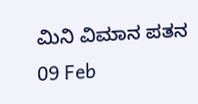ಮಿನಿ ವಿಮಾನ ಪತನ
09 Feb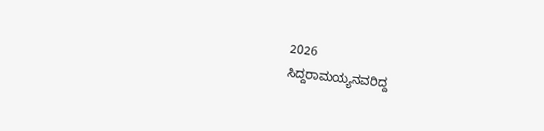2026
ಸಿದ್ದರಾಮಯ್ಯನವರಿದ್ದ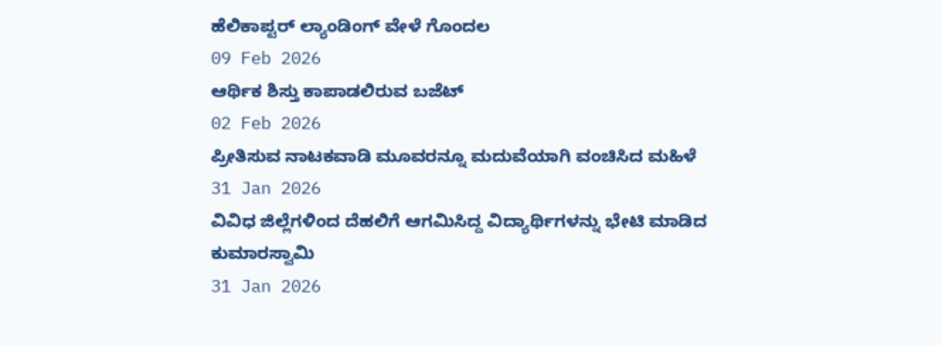ಹೆಲಿಕಾಪ್ಟರ್ ಲ್ಯಾಂಡಿಂಗ್ ವೇಳೆ ಗೊಂದಲ
09 Feb 2026
ಆರ್ಥಿಕ ಶಿಸ್ತು ಕಾಪಾಡಲಿರುವ ಬಜೆಟ್
02 Feb 2026
ಪ್ರೀತಿಸುವ ನಾಟಕವಾಡಿ ಮೂವರನ್ನೂ ಮದುವೆಯಾಗಿ ವಂಚಿಸಿದ ಮಹಿಳೆ
31 Jan 2026
ವಿವಿಧ ಜಿಲ್ಲೆಗಳಿಂದ ದೆಹಲಿಗೆ ಆಗಮಿಸಿದ್ದ ವಿದ್ಯಾರ್ಥಿಗಳನ್ನು ಭೇಟಿ ಮಾಡಿದ ಕುಮಾರಸ್ವಾಮಿ
31 Jan 2026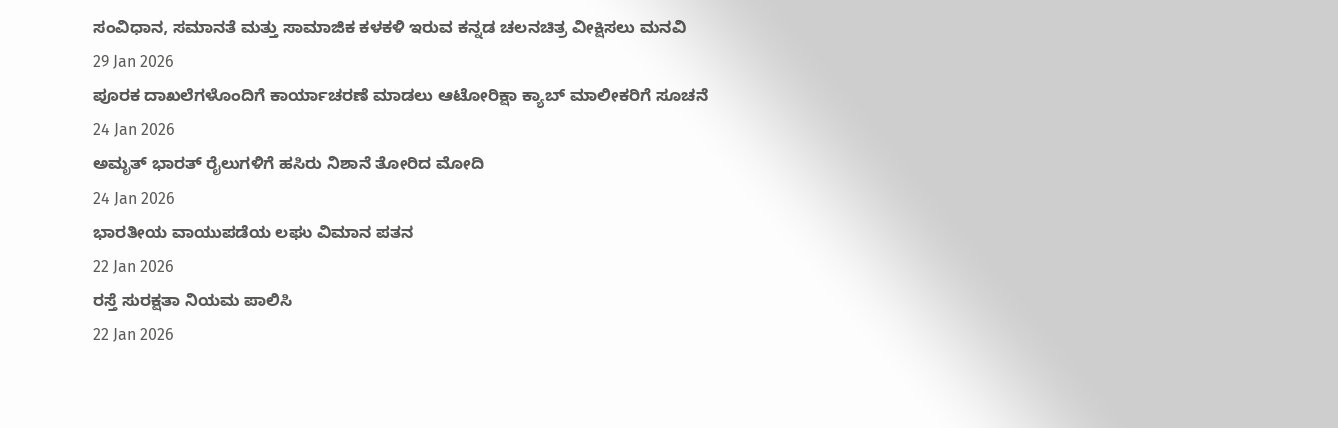ಸಂವಿಧಾನ, ಸಮಾನತೆ ಮತ್ತು ಸಾಮಾಜಿಕ ಕಳಕಳಿ ಇರುವ ಕನ್ನಡ ಚಲನಚಿತ್ರ ವೀಕ್ಷಿಸಲು ಮನವಿ
29 Jan 2026
ಪೂರಕ ದಾಖಲೆಗಳೊಂದಿಗೆ ಕಾರ್ಯಾಚರಣೆ ಮಾಡಲು ಆಟೋರಿಕ್ಷಾ ಕ್ಯಾಬ್ ಮಾಲೀಕರಿಗೆ ಸೂಚನೆ
24 Jan 2026
ಅಮೃತ್ ಭಾರತ್ ರೈಲುಗಳಿಗೆ ಹಸಿರು ನಿಶಾನೆ ತೋರಿದ ಮೋದಿ
24 Jan 2026
ಭಾರತೀಯ ವಾಯುಪಡೆಯ ಲಘು ವಿಮಾನ ಪತನ
22 Jan 2026
ರಸ್ತೆ ಸುರಕ್ಷತಾ ನಿಯಮ ಪಾಲಿಸಿ
22 Jan 2026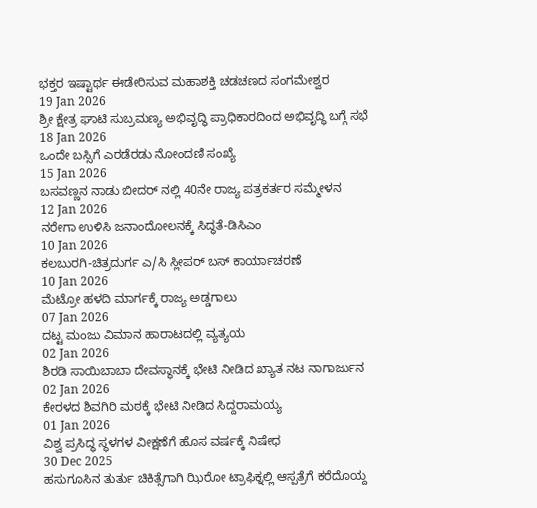ಭಕ್ತರ ಇಷ್ಟಾರ್ಥ ಈಡೇರಿಸುವ ಮಹಾಶಕ್ತಿ ಚಡಚಣದ ಸಂಗಮೇಶ್ವರ
19 Jan 2026
ಶ್ರೀ ಕ್ಷೇತ್ರ ಘಾಟಿ ಸುಬ್ರಮಣ್ಯ ಅಭಿವೃದ್ಧಿ ಪ್ರಾಧಿಕಾರದಿಂದ ಅಭಿವೃದ್ಧಿ ಬಗ್ಗೆ ಸಭೆ
18 Jan 2026
ಒಂದೇ ಬಸ್ಸಿಗೆ ಎರಡೆರಡು ನೋಂದಣಿ ಸಂಖ್ಯೆ
15 Jan 2026
ಬಸವಣ್ಣನ ನಾಡು ಬೀದರ್ ನಲ್ಲಿ 40ನೇ ರಾಜ್ಯ ಪತ್ರಕರ್ತರ ಸಮ್ಮೇಳನ
12 Jan 2026
ನರೇಗಾ ಉಳಿಸಿ ಜನಾಂದೋಲನಕ್ಕೆ ಸಿದ್ಧತೆ-ಡಿಸಿಎಂ
10 Jan 2026
ಕಲಬುರಗಿ-ಚಿತ್ರದುರ್ಗ ಎ/ಸಿ ಸ್ಲೀಪರ್ ಬಸ್ ಕಾರ್ಯಾಚರಣೆ
10 Jan 2026
ಮೆಟ್ರೋ ಹಳದಿ ಮಾರ್ಗಕ್ಕೆ ರಾಜ್ಯ ಅಡ್ಡಗಾಲು
07 Jan 2026
ದಟ್ಟ ಮಂಜು ವಿಮಾನ ಹಾರಾಟದಲ್ಲಿ ವ್ಯತ್ಯಯ
02 Jan 2026
ಶಿರಡಿ ಸಾಯಿಬಾಬಾ ದೇವಸ್ಥಾನಕ್ಕೆ ಭೇಟಿ ನೀಡಿದ ಖ್ಯಾತ ನಟ ನಾಗಾರ್ಜುನ
02 Jan 2026
ಕೇರಳದ ಶಿವಗಿರಿ ಮಠಕ್ಕೆ ಭೇಟಿ ನೀಡಿದ ಸಿದ್ದರಾಮಯ್ಯ
01 Jan 2026
ವಿಶ್ವ ಪ್ರಸಿದ್ಧ ಸ್ಥಳಗಳ ವೀಕ್ಷಣೆಗೆ ಹೊಸ ವರ್ಷಕ್ಕೆ ನಿಷೇಧ
30 Dec 2025
ಹಸುಗೂಸಿನ ತುರ್ತು ಚಿಕಿತ್ಸೆಗಾಗಿ ಝಿರೋ ಟ್ರಾಫಿಕ್ನಲ್ಲಿ ಆಸ್ಪತ್ರೆಗೆ ಕರೆದೊಯ್ದ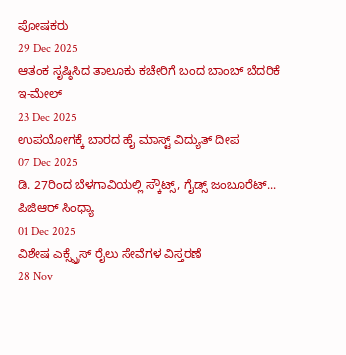ಪೋಷಕರು
29 Dec 2025
ಆತಂಕ ಸೃಷ್ಠಿಸಿದ ತಾಲೂಕು ಕಚೇರಿಗೆ ಬಂದ ಬಾಂಬ್ ಬೆದರಿಕೆ ಇ-ಮೇಲ್
23 Dec 2025
ಉಪಯೋಗಕ್ಕೆ ಬಾರದ ಹೈ ಮಾಸ್ಟ್ ವಿದ್ಯುತ್ ದೀಪ
07 Dec 2025
ಡಿ. 27ರಿಂದ ಬೆಳಗಾವಿಯಲ್ಲಿ ಸ್ಕೌಟ್ಸ್, ಗೈಡ್ಸ್ ಜಂಬೂರೆಟ್... ಪಿಜಿಆರ್ ಸಿಂಧ್ಯಾ
01 Dec 2025
ವಿಶೇಷ ಎಕ್ಸ್ಪ್ರೆಸ್ ರೈಲು ಸೇವೆಗಳ ವಿಸ್ತರಣೆ
28 Nov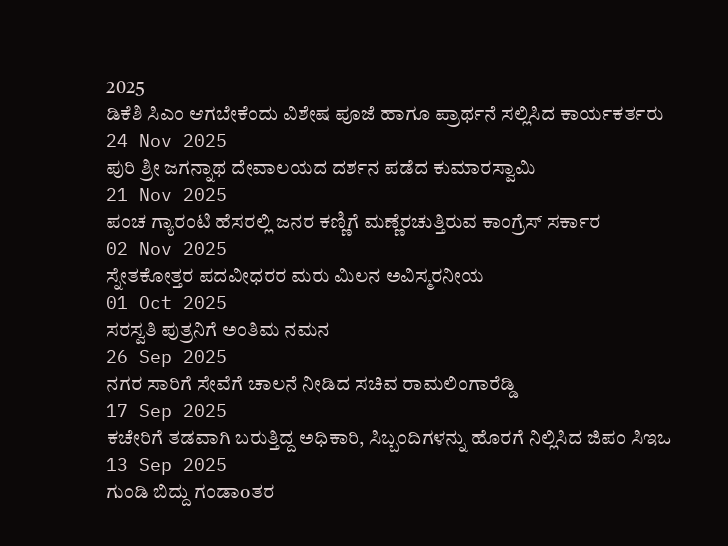2025
ಡಿಕೆಶಿ ಸಿಎಂ ಆಗಬೇಕೆಂದು ವಿಶೇಷ ಪೂಜೆ ಹಾಗೂ ಪ್ರಾರ್ಥನೆ ಸಲ್ಲಿಸಿದ ಕಾರ್ಯಕರ್ತರು
24 Nov 2025
ಪುರಿ ಶ್ರೀ ಜಗನ್ನಾಥ ದೇವಾಲಯದ ದರ್ಶನ ಪಡೆದ ಕುಮಾರಸ್ವಾಮಿ
21 Nov 2025
ಪಂಚ ಗ್ಯಾರಂಟಿ ಹೆಸರಲ್ಲಿ ಜನರ ಕಣ್ಣಿಗೆ ಮಣ್ಣೆರಚುತ್ತಿರುವ ಕಾಂಗ್ರೆಸ್ ಸರ್ಕಾರ
02 Nov 2025
ಸ್ನೇತಕೋತ್ತರ ಪದವೀಧರರ ಮರು ಮಿಲನ ಅವಿಸ್ಮರನೀಯ
01 Oct 2025
ಸರಸ್ವತಿ ಪುತ್ರನಿಗೆ ಅಂತಿಮ ನಮನ
26 Sep 2025
ನಗರ ಸಾರಿಗೆ ಸೇವೆಗೆ ಚಾಲನೆ ನೀಡಿದ ಸಚಿವ ರಾಮಲಿಂಗಾರೆಡ್ಡಿ
17 Sep 2025
ಕಚೇರಿಗೆ ತಡವಾಗಿ ಬರುತ್ತಿದ್ದ ಅಧಿಕಾರಿ, ಸಿಬ್ಬಂದಿಗಳನ್ನು ಹೊರಗೆ ನಿಲ್ಲಿಸಿದ ಜಿಪಂ ಸಿಇಒ
13 Sep 2025
ಗುಂಡಿ ಬಿದ್ದು ಗಂಡಾoತರ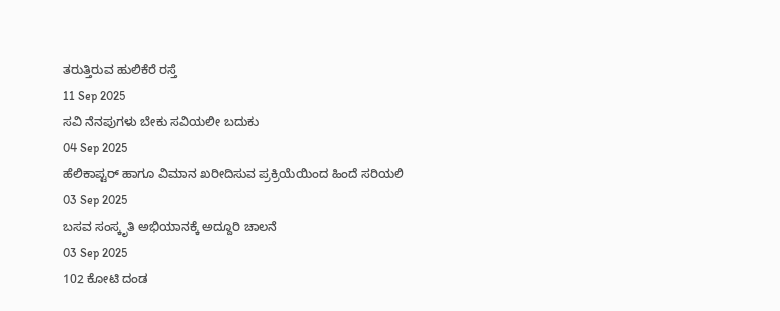ತರುತ್ತಿರುವ ಹುಲಿಕೆರೆ ರಸ್ತೆ
11 Sep 2025
ಸವಿ ನೆನಪುಗಳು ಬೇಕು ಸವಿಯಲೀ ಬದುಕು
04 Sep 2025
ಹೆಲಿಕಾಪ್ಟರ್ ಹಾಗೂ ವಿಮಾನ ಖರೀದಿಸುವ ಪ್ರಕ್ರಿಯೆಯಿಂದ ಹಿಂದೆ ಸರಿಯಲಿ
03 Sep 2025
ಬಸವ ಸಂಸ್ಕೃತಿ ಅಭಿಯಾನಕ್ಕೆ ಅದ್ದೂರಿ ಚಾಲನೆ
03 Sep 2025
102 ಕೋಟಿ ದಂಡ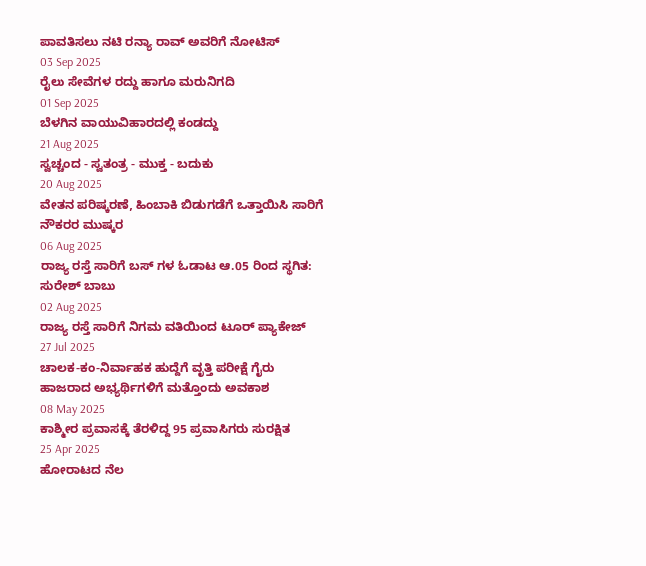ಪಾವತಿಸಲು ನಟಿ ರನ್ಯಾ ರಾವ್ ಅವರಿಗೆ ನೋಟಿಸ್
03 Sep 2025
ರೈಲು ಸೇವೆಗಳ ರದ್ದು ಹಾಗೂ ಮರುನಿಗದಿ
01 Sep 2025
ಬೆಳಗಿನ ವಾಯುವಿಹಾರದಲ್ಲಿ ಕಂಡದ್ದು
21 Aug 2025
ಸ್ವಚ್ಚಂದ - ಸ್ವತಂತ್ರ - ಮುಕ್ತ - ಬದುಕು
20 Aug 2025
ವೇತನ ಪರಿಷ್ಕರಣೆ, ಹಿಂಬಾಕಿ ಬಿಡುಗಡೆಗೆ ಒತ್ತಾಯಿಸಿ ಸಾರಿಗೆ ನೌಕರರ ಮುಷ್ಕರ
06 Aug 2025
ರಾಜ್ಯ ರಸ್ತೆ ಸಾರಿಗೆ ಬಸ್ ಗಳ ಓಡಾಟ ಆ.05 ರಿಂದ ಸ್ಥಗಿತ: ಸುರೇಶ್ ಬಾಬು
02 Aug 2025
ರಾಜ್ಯ ರಸ್ತೆ ಸಾರಿಗೆ ನಿಗಮ ವತಿಯಿಂದ ಟೂರ್ ಪ್ಯಾಕೇಜ್
27 Jul 2025
ಚಾಲಕ-ಕಂ-ನಿರ್ವಾಹಕ ಹುದ್ದೆಗೆ ವೃತ್ತಿ ಪರೀಕ್ಷೆ ಗೈರು ಹಾಜರಾದ ಅಭ್ಯರ್ಥಿಗಳಿಗೆ ಮತ್ತೊಂದು ಅವಕಾಶ
08 May 2025
ಕಾಶ್ಮೀರ ಪ್ರವಾಸಕ್ಕೆ ತೆರಳಿದ್ದ 95 ಪ್ರವಾಸಿಗರು ಸುರಕ್ಷಿತ
25 Apr 2025
ಹೋರಾಟದ ನೆಲ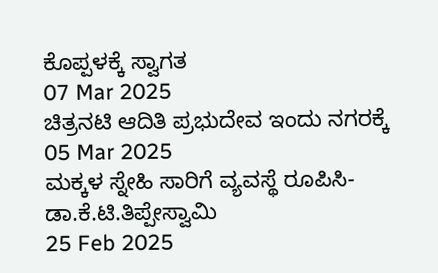ಕೊಪ್ಪಳಕ್ಕೆ ಸ್ವಾಗತ
07 Mar 2025
ಚಿತ್ರನಟಿ ಆದಿತಿ ಪ್ರಭುದೇವ ಇಂದು ನಗರಕ್ಕೆ
05 Mar 2025
ಮಕ್ಕಳ ಸ್ನೇಹಿ ಸಾರಿಗೆ ವ್ಯವಸ್ಥೆ ರೂಪಿಸಿ- ಡಾ.ಕೆ.ಟಿ.ತಿಪ್ಪೇಸ್ವಾಮಿ
25 Feb 2025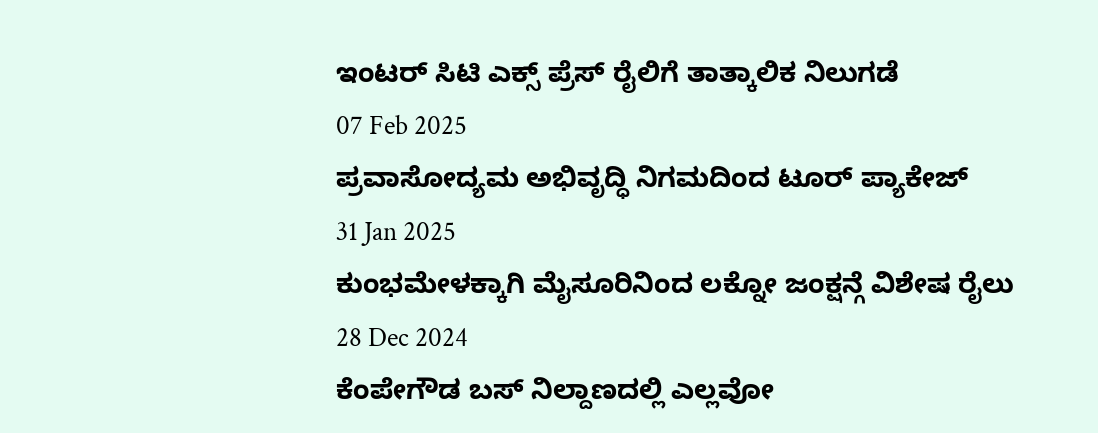ಇಂಟರ್ ಸಿಟಿ ಎಕ್ಸ್ ಪ್ರೆಸ್ ರೈಲಿಗೆ ತಾತ್ಕಾಲಿಕ ನಿಲುಗಡೆ
07 Feb 2025
ಪ್ರವಾಸೋದ್ಯಮ ಅಭಿವೃದ್ಧಿ ನಿಗಮದಿಂದ ಟೂರ್ ಪ್ಯಾಕೇಜ್
31 Jan 2025
ಕುಂಭಮೇಳಕ್ಕಾಗಿ ಮೈಸೂರಿನಿಂದ ಲಕ್ನೋ ಜಂಕ್ಷನ್ಗೆ ವಿಶೇಷ ರೈಲು
28 Dec 2024
ಕೆಂಪೇಗೌಡ ಬಸ್ ನಿಲ್ದಾಣದಲ್ಲಿ ಎಲ್ಲವೋ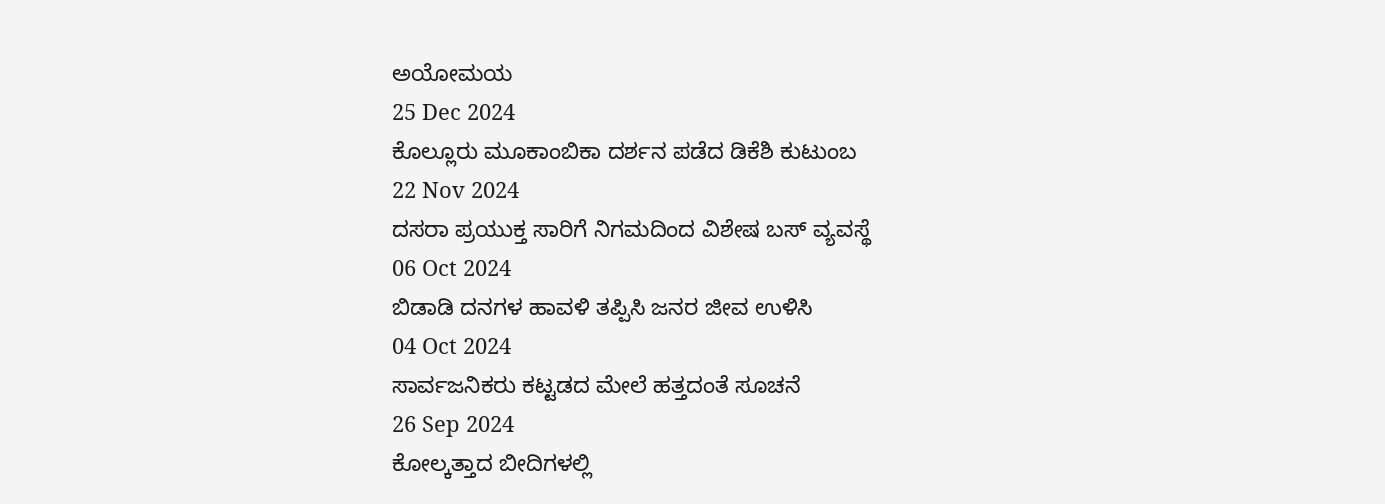ಅಯೋಮಯ
25 Dec 2024
ಕೊಲ್ಲೂರು ಮೂಕಾಂಬಿಕಾ ದರ್ಶನ ಪಡೆದ ಡಿಕೆಶಿ ಕುಟುಂಬ
22 Nov 2024
ದಸರಾ ಪ್ರಯುಕ್ತ ಸಾರಿಗೆ ನಿಗಮದಿಂದ ವಿಶೇಷ ಬಸ್ ವ್ಯವಸ್ಥೆ
06 Oct 2024
ಬಿಡಾಡಿ ದನಗಳ ಹಾವಳಿ ತಪ್ಪಿಸಿ ಜನರ ಜೀವ ಉಳಿಸಿ
04 Oct 2024
ಸಾರ್ವಜನಿಕರು ಕಟ್ಟಡದ ಮೇಲೆ ಹತ್ತದಂತೆ ಸೂಚನೆ
26 Sep 2024
ಕೋಲ್ಕತ್ತಾದ ಬೀದಿಗಳಲ್ಲಿ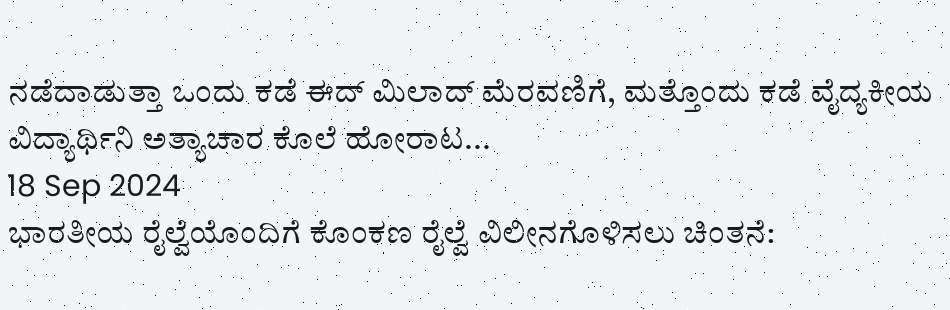ನಡೆದಾಡುತ್ತಾ ಒಂದು ಕಡೆ ಈದ್ ಮಿಲಾದ್ ಮೆರವಣಿಗೆ, ಮತ್ತೊಂದು ಕಡೆ ವೈದ್ಯಕೀಯ ವಿದ್ಯಾರ್ಥಿನಿ ಅತ್ಯಾಚಾರ ಕೊಲೆ ಹೋರಾಟ...
18 Sep 2024
ಭಾರತೀಯ ರೈಲ್ವೆಯೊಂದಿಗೆ ಕೊಂಕಣ ರೈಲ್ವೆ ವಿಲೀನಗೊಳಿಸಲು ಚಿಂತನೆ: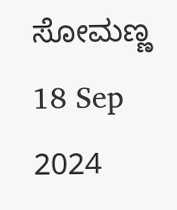ಸೋಮಣ್ಣ
18 Sep 2024